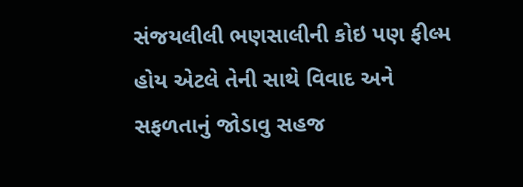સંજયલીલી ભણસાલીની કોઇ પણ ફીલ્મ હોય એટલે તેની સાથે વિવાદ અને સફળતાનું જોડાવુ સહજ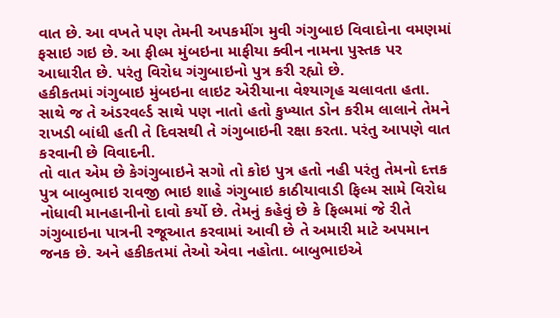વાત છે. આ વખતે પણ તેમની અપકમીંગ મુવી ગંગુબાઇ વિવાદોના વમણમાં ફસાઇ ગઇ છે. આ ફીલ્મ મુંબઇના માફીયા ક્વીન નામના પુસ્તક પર આધારીત છે. પરંતુ વિરોધ ગંગુબાઇનો પુત્ર કરી રહ્યો છે.
હકીકતમાં ગંગુબાઇ મુંબઇના લાઇટ એરીયાના વેશ્યાગૃહ ચલાવતા હતા. સાથે જ તે અંડરવર્લ્ડ સાથે પણ નાતો હતો કુખ્યાત ડોન કરીમ લાલાને તેમને રાખડી બાંધી હતી તે દિવસથી તે ગંગુબાઇની રક્ષા કરતા. પરંતુ આપણે વાત કરવાની છે વિવાદની.
તો વાત એમ છે કેગંગુબાઇને સગો તો કોઇ પુત્ર હતો નહી પરંતુ તેમનો દત્તક પુત્ર બાબુભાઇ રાવજી ભાઇ શાહે ગંગુબાઇ કાઠીયાવાડી ફિલ્મ સામે વિરોધ નોધાવી માનહાનીનો દાવો કર્યો છે. તેમનું કહેવું છે કે ફિલ્મમાં જે રીતે ગંગુબાઇના પાત્રની રજૂઆત કરવામાં આવી છે તે અમારી માટે અપમાન જનક છે. અને હકીકતમાં તેઓ એવા નહોતા. બાબુભાઇએ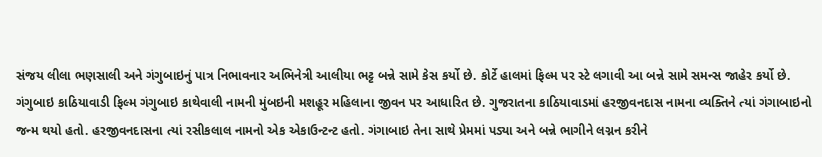સંજય લીલા ભણસાલી અને ગંગુબાઇનું પાત્ર નિભાવનાર અભિનેત્રી આલીયા ભટ્ટ બન્ને સામે કેસ કર્યો છે. કોર્ટે હાલમાં ફિલ્મ પર સ્ટે લગાવી આ બન્ને સામે સમન્સ જાહેર કર્યો છે.
ગંગુબાઇ કાઠિયાવાડી ફિલ્મ ગંગુબાઇ કાથેવાલી નામની મુંબઇની મશહૂર મહિલાના જીવન પર આધારિત છે. ગુજરાતના કાઠિયાવાડમાં હરજીવનદાસ નામના વ્યક્તિને ત્યાં ગંગાબાઇનો જન્મ થયો હતો. હરજીવનદાસના ત્યાં રસીકલાલ નામનો એક એકાઉન્ટન્ટ હતો. ગંગાબાઇ તેના સાથે પ્રેમમાં પડ્યા અને બન્ને ભાગીને લગ્નન કરીને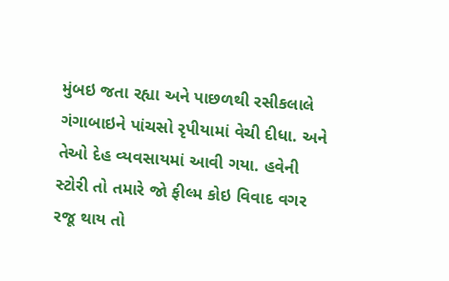મુંબઇ જતા રહ્યા અને પાછળથી રસીકલાલે ગંગાબાઇને પાંચસો રૃપીયામાં વેચી દીધા. અને તેઓ દેહ વ્યવસાયમાં આવી ગયા. હવેની સ્ટોરી તો તમારે જો ફીલ્મ કોઇ વિવાદ વગર રજૂ થાય તો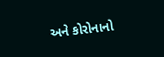અને કોરોનાનો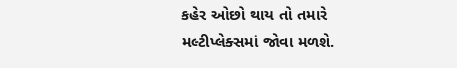કહેર ઓછો થાય તો તમારે મલ્ટીપ્લેક્સમાં જોવા મળશે.